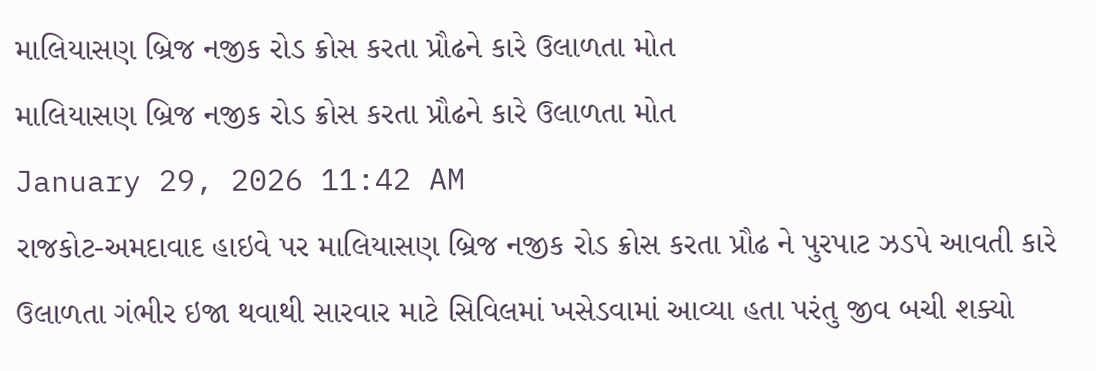માલિયાસણ બ્રિજ નજીક રોડ ક્રોસ કરતા પ્રૌઢને કારે ઉલાળતા મોત
માલિયાસણ બ્રિજ નજીક રોડ ક્રોસ કરતા પ્રૌઢને કારે ઉલાળતા મોત
January 29, 2026 11:42 AM
રાજકોટ-અમદાવાદ હાઇવે પર માલિયાસણ બ્રિજ નજીક રોડ ક્રોસ કરતા પ્રૌઢ ને પુરપાટ ઝડપે આવતી કારે ઉલાળતા ગંભીર ઇજા થવાથી સારવાર માટે સિવિલમાં ખસેડવામાં આવ્યા હતા પરંતુ જીવ બચી શક્યો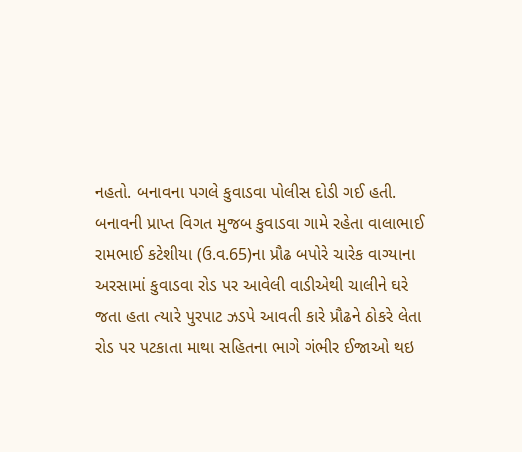નહતો. બનાવના પગલે કુવાડવા પોલીસ દોડી ગઈ હતી.
બનાવની પ્રાપ્ત વિગત મુજબ કુવાડવા ગામે રહેતા વાલાભાઈ રામભાઈ કટેશીયા (ઉ.વ.65)ના પ્રૌઢ બપોરે ચારેક વાગ્યાના અરસામાં કુવાડવા રોડ પર આવેલી વાડીએથી ચાલીને ઘરે જતા હતા ત્યારે પુરપાટ ઝડપે આવતી કારે પ્રૌઢને ઠોકરે લેતા રોડ પર પટકાતા માથા સહિતના ભાગે ગંભીર ઈજાઓ થઇ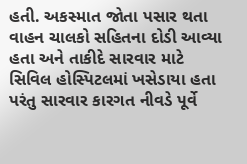હતી. અકસ્માત જોતા પસાર થતા વાહન ચાલકો સહિતના દોડી આવ્યા હતા અને તાકીદે સારવાર માટે સિવિલ હોસ્પિટલમાં ખસેડાયા હતા પરંતુ સારવાર કારગત નીવડે પૂર્વે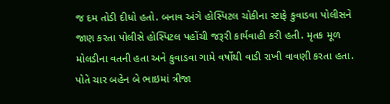જ દમ તોડી દીધો હતો. બનાવ અંગે હોસ્પિટલ ચોકીના સ્ટાફે કુવાડવા પોલીસને જાણ કરતા પોલીસે હોસ્પિટલ પહોંચી જરૂરી કાર્યવાહી કરી હતી. મૃતક મૂળ મોલડીના વતની હતા અને કુવાડવા ગામે વર્ષોથી વાડી રાખી વાવણી કરતા હતા. પોતે ચાર બહેન બે ભાઇમાં ત્રીજા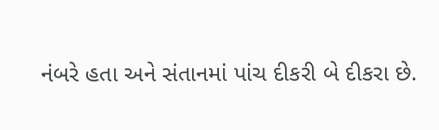નંબરે હતા અને સંતાનમાં પાંચ દીકરી બે દીકરા છે.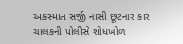અકસ્માત સર્જી નાસી છૂટનાર કાર ચાલકની પોલીસે શોધખોળ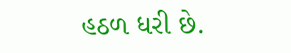હઠળ ધરી છે.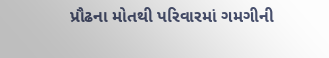પ્રૌઢના મોતથી પરિવારમાં ગમગીની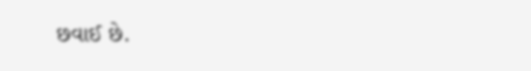છવાઈ છે.